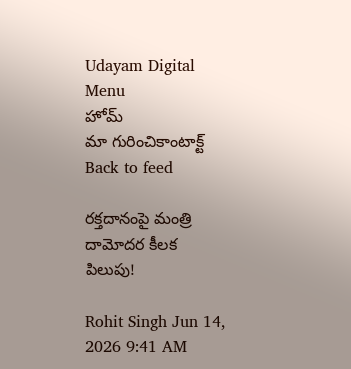Udayam Digital
Menu
హోమ్
మా గురించికాంటాక్ట్
Back to feed

రక్తదానంపై మంత్రి దామోదర కీలక పిలుపు!

Rohit Singh Jun 14, 2026 9:41 AM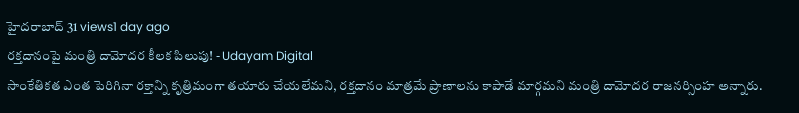హైదరాబాద్ 31 views1 day ago
రక్తదానంపై మంత్రి దామోదర కీలక పిలుపు! - Udayam Digital
సాంకేతికత ఎంత పెరిగినా రక్తాన్ని కృత్రిమంగా తయారు చేయలేమని, రక్తదానం మాత్రమే ప్రాణాలను కాపాడే మార్గమని మంత్రి దామోదర రాజనర్సింహ అన్నారు.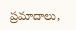ప్రమాదాలు,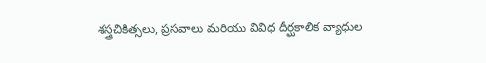శస్త్రచికిత్సలు, ప్రసవాలు మరియు వివిధ దీర్ఘకాలిక వ్యాధుల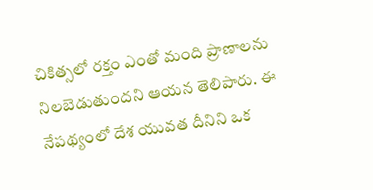చికిత్సలో రక్తం ఎంతో మంది ప్రాణాలను నిలబెడుతుందని ఆయన తెలిపారు. ఈ నేపథ్యంలో దేశ యువత దీనిని ఒక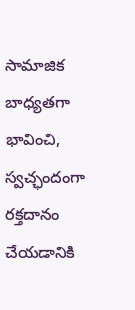సామాజిక బాధ్యతగా భావించి, స్వచ్ఛందంగా రక్తదానం చేయడానికి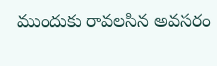ముందుకు రావలసిన అవసరం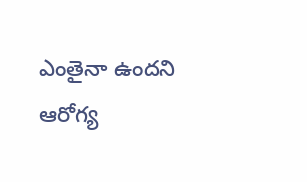ఎంతైనా ఉందని ఆరోగ్య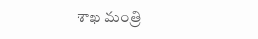శాఖ మంత్రి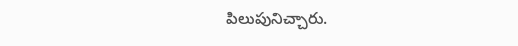పిలుపునిచ్చారు.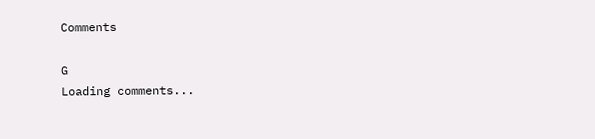Comments

G
Loading comments...